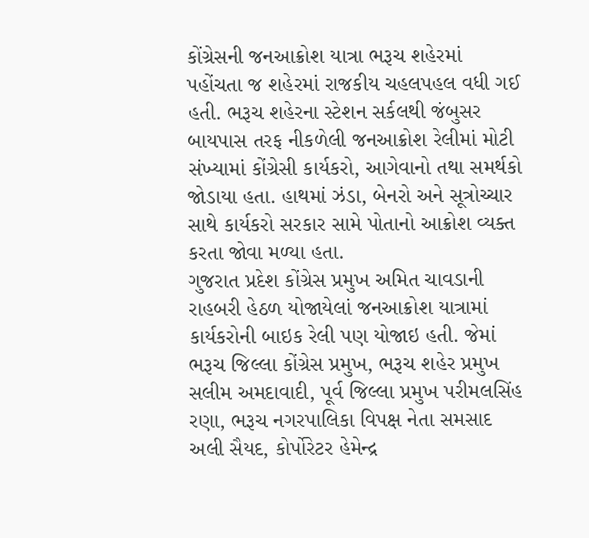કોંગ્રેસની જનઆક્રોશ યાત્રા ભરૂચ શહેરમાં પહોંચતા જ શહેરમાં રાજકીય ચહલપહલ વધી ગઈ હતી. ભરૂચ શહેરના સ્ટેશન સર્કલથી જંબુસર બાયપાસ તરફ નીકળેલી જનઆક્રોશ રેલીમાં મોટી સંખ્યામાં કોંગ્રેસી કાર્યકરો, આગેવાનો તથા સમર્થકો જોડાયા હતા. હાથમાં ઝંડા, બેનરો અને સૂત્રોચ્ચાર સાથે કાર્યકરો સરકાર સામે પોતાનો આક્રોશ વ્યક્ત કરતા જોવા મળ્યા હતા.
ગુજરાત પ્રદેશ કોંગ્રેસ પ્રમુખ અમિત ચાવડાની રાહબરી હેઠળ યોજાયેલાં જનઆક્રોશ યાત્રામાં કાર્યકરોની બાઇક રેલી પણ યોજાઇ હતી. જેમાં ભરૂચ જિલ્લા કોંગ્રેસ પ્રમુખ, ભરૂચ શહેર પ્રમુખ સલીમ અમદાવાદી, પૂર્વ જિલ્લા પ્રમુખ પરીમલસિંહ રણા, ભરૂચ નગરપાલિકા વિપક્ષ નેતા સમસાદ અલી સૈયદ, કોર્પોરેટર હેમેન્દ્ર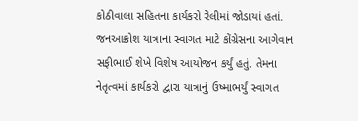કોઠીવાલા સહિતના કાર્યકરો રેલીમાં જોડાયાં હતાં.
જનઆક્રોશ યાત્રાના સ્વાગત માટે કોંગ્રેસના આગેવાન સફીભાઈ શેખે વિશેષ આયોજન કર્યું હતું. તેમના નેતૃત્વમાં કાર્યકરો દ્વારા યાત્રાનું ઉષ્માભર્યું સ્વાગત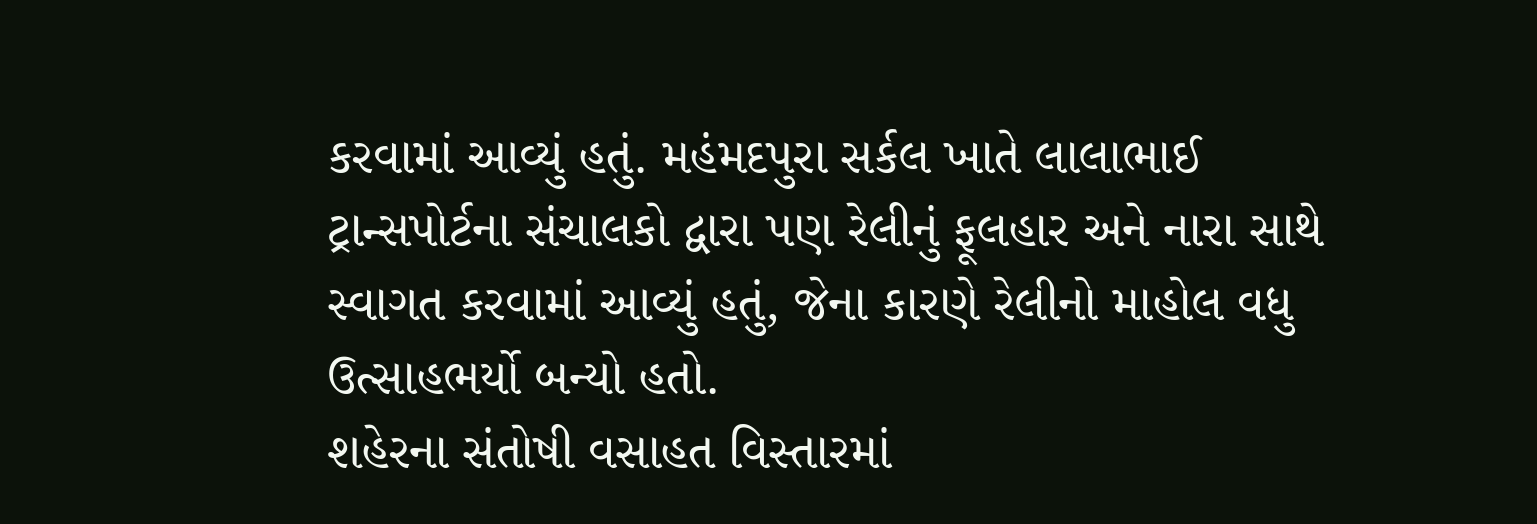કરવામાં આવ્યું હતું. મહંમદપુરા સર્કલ ખાતે લાલાભાઈ ટ્રાન્સપોર્ટના સંચાલકો દ્વારા પણ રેલીનું ફૂલહાર અને નારા સાથે સ્વાગત કરવામાં આવ્યું હતું, જેના કારણે રેલીનો માહોલ વધુ ઉત્સાહભર્યો બન્યો હતો.
શહેરના સંતોષી વસાહત વિસ્તારમાં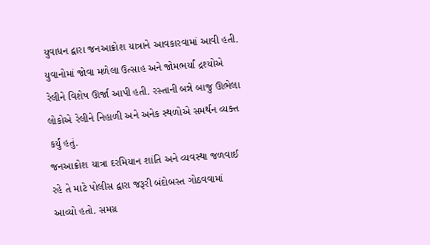યુવાધન દ્વારા જનઆક્રોશ યાત્રાને આવકારવામાં આવી હતી. યુવાનોમાં જોવા મળેલા ઉત્સાહ અને જોમભર્યાં દ્રશ્યોએ રેલીને વિશેષ ઊર્જા આપી હતી. રસ્તાની બન્ને બાજુ ઊભેલા લોકોએ રેલીને નિહાળી અને અનેક સ્થળોએ સમર્થન વ્યક્ત કર્યું હતું.
જનઆક્રોશ યાત્રા દરમિયાન શાંતિ અને વ્યવસ્થા જળવાઈ રહે તે માટે પોલીસ દ્વારા જરૂરી બંદોબસ્ત ગોઠવવામાં આવ્યો હતો. સમગ્ર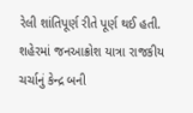રેલી શાંતિપૂર્ણ રીતે પૂર્ણ થઈ હતી. શહેરમાં જનઆક્રોશ યાત્રા રાજકીય ચર્ચાનું કેન્દ્ર બની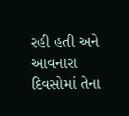રહી હતી અને આવનારા દિવસોમાં તેના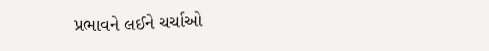પ્રભાવને લઈને ચર્ચાઓ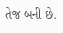તેજ બની છે.